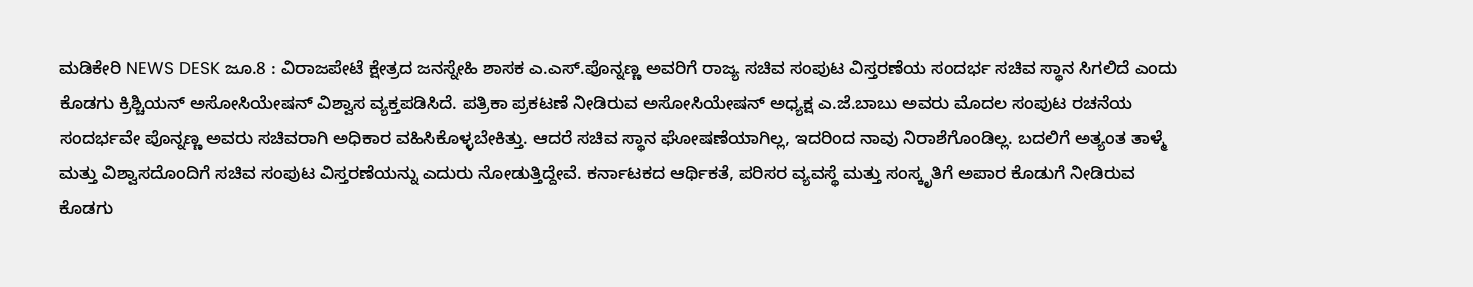ಮಡಿಕೇರಿ NEWS DESK ಜೂ.8 : ವಿರಾಜಪೇಟೆ ಕ್ಷೇತ್ರದ ಜನಸ್ನೇಹಿ ಶಾಸಕ ಎ.ಎಸ್.ಪೊನ್ನಣ್ಣ ಅವರಿಗೆ ರಾಜ್ಯ ಸಚಿವ ಸಂಪುಟ ವಿಸ್ತರಣೆಯ ಸಂದರ್ಭ ಸಚಿವ ಸ್ಥಾನ ಸಿಗಲಿದೆ ಎಂದು ಕೊಡಗು ಕ್ರಿಶ್ಚಿಯನ್ ಅಸೋಸಿಯೇಷನ್ ವಿಶ್ವಾಸ ವ್ಯಕ್ತಪಡಿಸಿದೆ. ಪತ್ರಿಕಾ ಪ್ರಕಟಣೆ ನೀಡಿರುವ ಅಸೋಸಿಯೇಷನ್ ಅಧ್ಯಕ್ಷ ಎ.ಜೆ.ಬಾಬು ಅವರು ಮೊದಲ ಸಂಪುಟ ರಚನೆಯ ಸಂದರ್ಭವೇ ಪೊನ್ನಣ್ಣ ಅವರು ಸಚಿವರಾಗಿ ಅಧಿಕಾರ ವಹಿಸಿಕೊಳ್ಳಬೇಕಿತ್ತು. ಆದರೆ ಸಚಿವ ಸ್ಥಾನ ಘೋಷಣೆಯಾಗಿಲ್ಲ, ಇದರಿಂದ ನಾವು ನಿರಾಶೆಗೊಂಡಿಲ್ಲ. ಬದಲಿಗೆ ಅತ್ಯಂತ ತಾಳ್ಮೆ ಮತ್ತು ವಿಶ್ವಾಸದೊಂದಿಗೆ ಸಚಿವ ಸಂಪುಟ ವಿಸ್ತರಣೆಯನ್ನು ಎದುರು ನೋಡುತ್ತಿದ್ದೇವೆ. ಕರ್ನಾಟಕದ ಆರ್ಥಿಕತೆ, ಪರಿಸರ ವ್ಯವಸ್ಥೆ ಮತ್ತು ಸಂಸ್ಕೃತಿಗೆ ಅಪಾರ ಕೊಡುಗೆ ನೀಡಿರುವ ಕೊಡಗು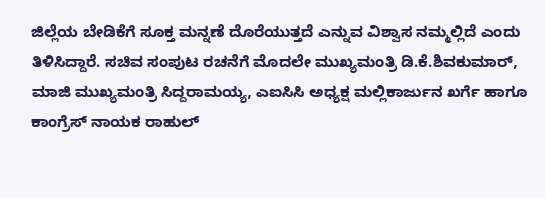ಜಿಲ್ಲೆಯ ಬೇಡಿಕೆಗೆ ಸೂಕ್ತ ಮನ್ನಣೆ ದೊರೆಯುತ್ತದೆ ಎನ್ನುವ ವಿಶ್ವಾಸ ನಮ್ಮಲ್ಲಿದೆ ಎಂದು ತಿಳಿಸಿದ್ದಾರೆ. ಸಚಿವ ಸಂಪುಟ ರಚನೆಗೆ ಮೊದಲೇ ಮುಖ್ಯಮಂತ್ರಿ ಡಿ.ಕೆ.ಶಿವಕುಮಾರ್, ಮಾಜಿ ಮುಖ್ಯಮಂತ್ರಿ ಸಿದ್ದರಾಮಯ್ಯ, ಎಐಸಿಸಿ ಅಧ್ಯಕ್ಷ ಮಲ್ಲಿಕಾರ್ಜುನ ಖರ್ಗೆ ಹಾಗೂ ಕಾಂಗ್ರೆಸ್ ನಾಯಕ ರಾಹುಲ್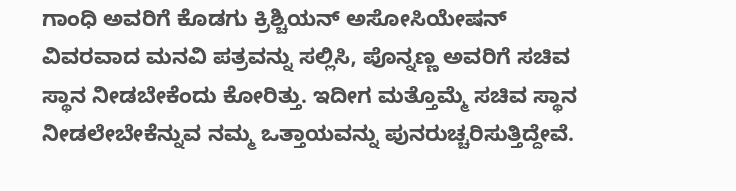ಗಾಂಧಿ ಅವರಿಗೆ ಕೊಡಗು ಕ್ರಿಶ್ಚಿಯನ್ ಅಸೋಸಿಯೇಷನ್ ವಿವರವಾದ ಮನವಿ ಪತ್ರವನ್ನು ಸಲ್ಲಿಸಿ, ಪೊನ್ನಣ್ಣ ಅವರಿಗೆ ಸಚಿವ ಸ್ಥಾನ ನೀಡಬೇಕೆಂದು ಕೋರಿತ್ತು. ಇದೀಗ ಮತ್ತೊಮ್ಮೆ ಸಚಿವ ಸ್ಥಾನ ನೀಡಲೇಬೇಕೆನ್ನುವ ನಮ್ಮ ಒತ್ತಾಯವನ್ನು ಪುನರುಚ್ಚರಿಸುತ್ತಿದ್ದೇವೆ.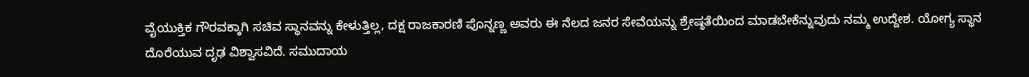ವೈಯುಕ್ತಿಕ ಗೌರವಕ್ಕಾಗಿ ಸಚಿವ ಸ್ಥಾನವನ್ನು ಕೇಳುತ್ತಿಲ್ಲ, ದಕ್ಷ ರಾಜಕಾರಣಿ ಪೊನ್ನಣ್ಣ ಅವರು ಈ ನೆಲದ ಜನರ ಸೇವೆಯನ್ನು ಶ್ರೇಷ್ಠತೆಯಿಂದ ಮಾಡಬೇಕೆನ್ನುವುದು ನಮ್ಮ ಉದ್ದೇಶ. ಯೋಗ್ಯ ಸ್ಥಾನ ದೊರೆಯುವ ದೃಢ ವಿಶ್ವಾಸವಿದೆ. ಸಮುದಾಯ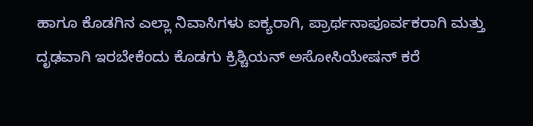ಹಾಗೂ ಕೊಡಗಿನ ಎಲ್ಲಾ ನಿವಾಸಿಗಳು ಐಕ್ಯರಾಗಿ, ಪ್ರಾರ್ಥನಾಪೂರ್ವಕರಾಗಿ ಮತ್ತು ದೃಢವಾಗಿ ಇರಬೇಕೆಂದು ಕೊಡಗು ಕ್ರಿಶ್ಚಿಯನ್ ಅಸೋಸಿಯೇಷನ್ ಕರೆ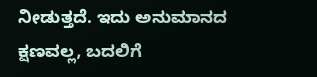ನೀಡುತ್ತದೆ. ಇದು ಅನುಮಾನದ ಕ್ಷಣವಲ್ಲ, ಬದಲಿಗೆ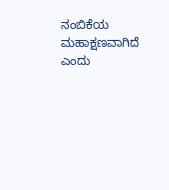ನಂಬಿಕೆಯ ಮಹಾಕ್ಷಣವಾಗಿದೆ ಎಂದು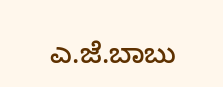ಎ.ಜೆ.ಬಾಬು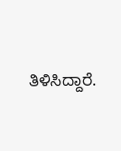ತಿಳಿಸಿದ್ದಾರೆ.